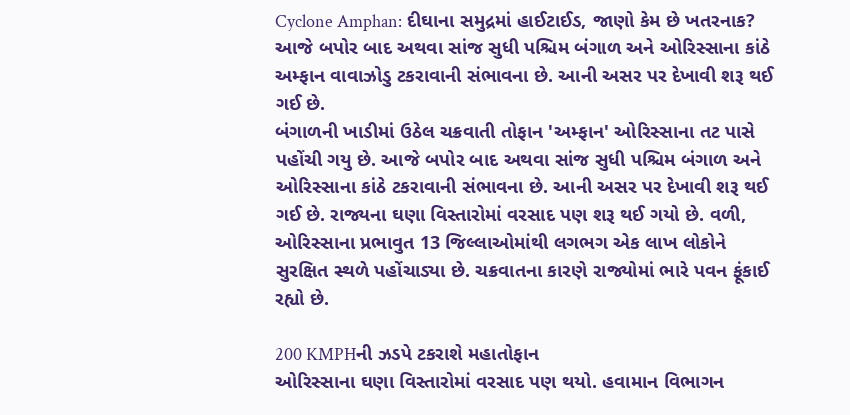Cyclone Amphan: દીઘાના સમુદ્રમાં હાઈટાઈડ, જાણો કેમ છે ખતરનાક?
આજે બપોર બાદ અથવા સાંજ સુધી પશ્ચિમ બંગાળ અને ઓરિસ્સાના કાંઠે અમ્ફાન વાવાઝોડુ ટકરાવાની સંભાવના છે. આની અસર પર દેખાવી શરૂ થઈ ગઈ છે.
બંગાળની ખાડીમાં ઉઠેલ ચક્રવાતી તોફાન 'અમ્ફાન' ઓરિસ્સાના તટ પાસે પહોંચી ગયુ છે. આજે બપોર બાદ અથવા સાંજ સુધી પશ્ચિમ બંગાળ અને ઓરિસ્સાના કાંઠે ટકરાવાની સંભાવના છે. આની અસર પર દેખાવી શરૂ થઈ ગઈ છે. રાજ્યના ઘણા વિસ્તારોમાં વરસાદ પણ શરૂ થઈ ગયો છે. વળી, ઓરિસ્સાના પ્રભાવુત 13 જિલ્લાઓમાંથી લગભગ એક લાખ લોકોને સુરક્ષિત સ્થળે પહોંચાડ્યા છે. ચક્રવાતના કારણે રાજ્યોમાં ભારે પવન ફૂંકાઈ રહ્યો છે.

200 KMPHની ઝડપે ટકરાશે મહાતોફાન
ઓરિસ્સાના ઘણા વિસ્તારોમાં વરસાદ પણ થયો. હવામાન વિભાગન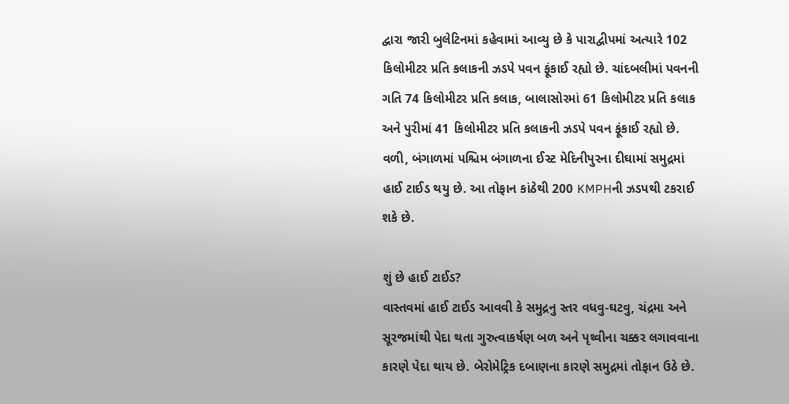દ્વારા જારી બુલેટિનમાં કહેવામાં આવ્યુ છે કે પારાદ્વીપમાં અત્યારે 102 કિલોમીટર પ્રતિ કલાકની ઝડપે પવન ફૂંકાઈ રહ્યો છે. ચાંદબલીમાં પવનની ગતિ 74 કિલોમીટર પ્રતિ કલાક, બાલાસોરમાં 61 કિલોમીટર પ્રતિ કલાક અને પુરીમાં 41 કિલોમીટર પ્રતિ કલાકની ઝડપે પવન ફૂંકાઈ રહ્યો છે. વળી, બંગાળમાં પશ્ચિમ બંગાળના ઈસ્ટ મેદિનીપુરના દીઘામાં સમુદ્રમાં હાઈ ટાઈડ થયુ છે. આ તોફાન કાંઠેથી 200 KMPHની ઝડપથી ટકરાઈ શકે છે.

શું છે હાઈ ટાઈડ?
વાસ્તવમાં હાઈ ટાઈડ આવવી કે સમુદ્રનુ સ્તર વધવુ-ઘટવુ, ચંદ્રમા અને સૂરજમાંથી પેદા થતા ગુરુત્વાકર્ષણ બળ અને પૃથ્વીના ચક્કર લગાવવાના કારણે પેદા થાય છે. બેરોમેટ્રિક દબાણના કારણે સમુદ્રમાં તોફાન ઉઠે છે.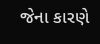જેના કારણે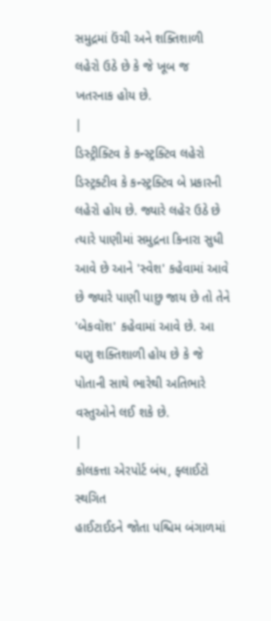સમુદ્રમાં ઉંચી અને શક્તિશાળી લહેરો ઉઠે છે કે જે ખૂબ જ ખતરનાક હોય છે.
|
ડિસ્ટ્રીક્ટિવ કે કન્સ્ટ્રક્ટિવ લહેરો
ડિસ્ટ્રક્ટીવ કે કન્સ્ટ્રક્ટિવ બે પ્રકારની લહેરો હોય છે. જ્યારે લહેર ઉઠે છે ત્યારે પાણીમાં સમુદ્રના કિનારા સુધી આવે છે આને 'સ્વેશ' કહેવામાં આવે છે જ્યારે પાણી પાછુ જાય છે તો તેને 'બેકવૉશ' કહેવામાં આવે છે. આ ઘણુ શક્તિશાળી હોય છે કે જે પોતાની સાથે ભારેથી અતિભારે વસ્તુઓને લઈ શકે છે.
|
કોલકત્તા એરપોર્ટ બંધ, ફ્લાઈટો સ્થગિત
હાઈટાઈડને જોતા પશ્ચિમ બંગાળમાં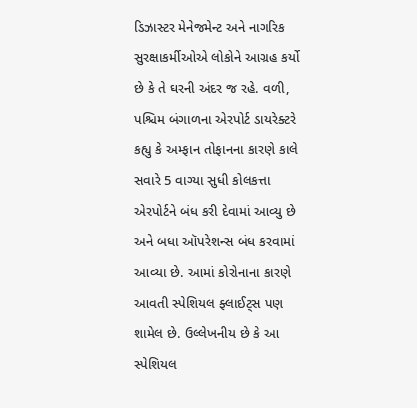ડિઝાસ્ટર મેનેજમેન્ટ અને નાગરિક સુરક્ષાકર્મીઓએ લોકોને આગ્રહ કર્યો છે કે તે ઘરની અંદર જ રહે. વળી, પશ્ચિમ બંગાળના એરપોર્ટ ડાયરેક્ટરે કહ્યુ કે અમ્ફાન તોફાનના કારણે કાલે સવારે 5 વાગ્યા સુધી કોલકત્તા એરપોર્ટને બંધ કરી દેવામાં આવ્યુ છે અને બધા ઑપરેશન્સ બંધ કરવામાં આવ્યા છે. આમાં કોરોનાના કારણે આવતી સ્પેશિયલ ફ્લાઈટ્સ પણ શામેલ છે. ઉલ્લેખનીય છે કે આ સ્પેશિયલ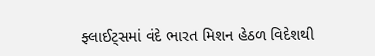ફ્લાઈટ્સમાં વંદે ભારત મિશન હેઠળ વિદેશથી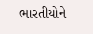ભારતીયોને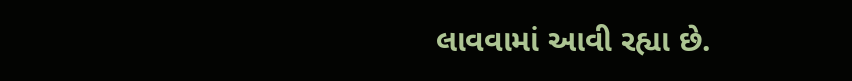લાવવામાં આવી રહ્યા છે.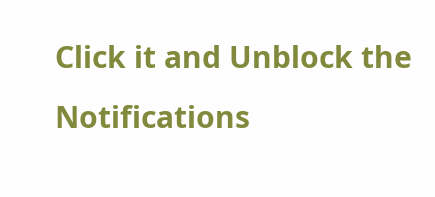Click it and Unblock the Notifications